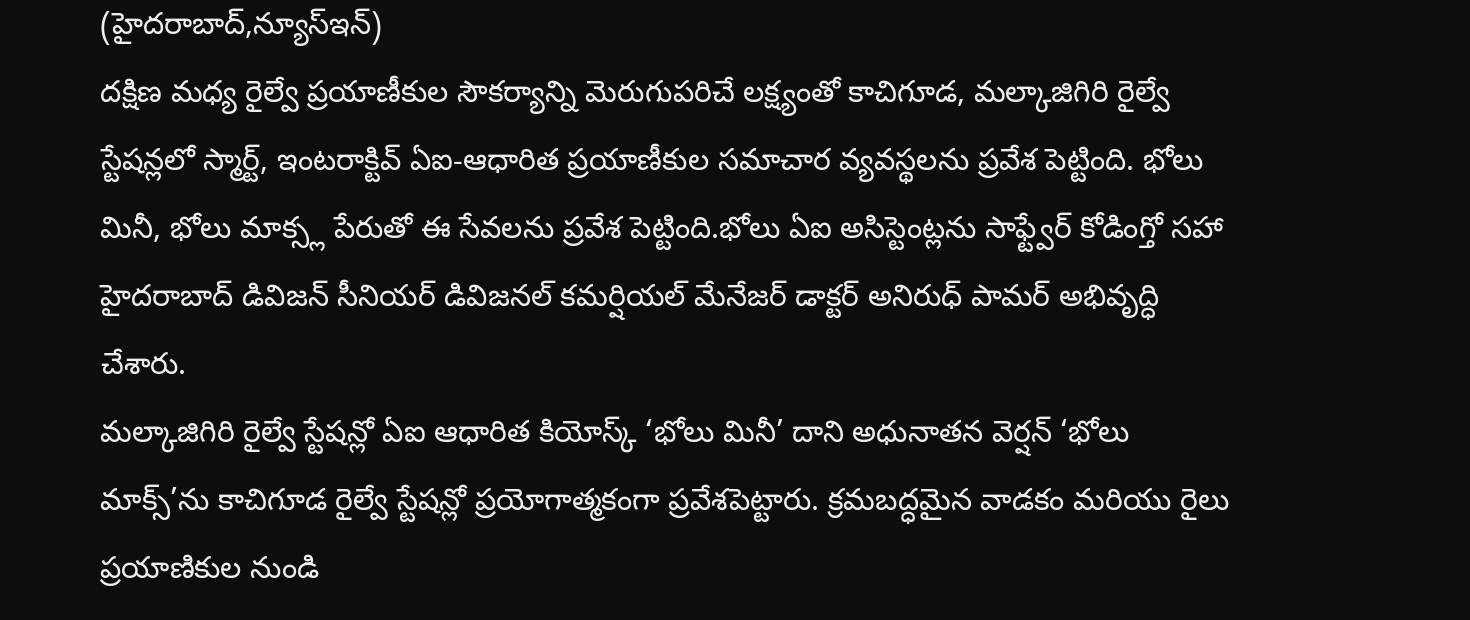(హైదరాబాద్,న్యూస్ఇన్)
దక్షిణ మధ్య రైల్వే ప్రయాణీకుల సౌకర్యాన్ని మెరుగుపరిచే లక్ష్యంతో కాచిగూడ, మల్కాజిగిరి రైల్వే స్టేషన్లలో స్మార్ట్, ఇంటరాక్టివ్ ఏఐ-ఆధారిత ప్రయాణీకుల సమాచార వ్యవస్థలను ప్రవేశ పెట్టింది. భోలు మినీ, భోలు మాక్స్ల పేరుతో ఈ సేవలను ప్రవేశ పెట్టింది.భోలు ఏఐ అసిస్టెంట్లను సాఫ్ట్వేర్ కోడింగ్తో సహా హైదరాబాద్ డివిజన్ సీనియర్ డివిజనల్ కమర్షియల్ మేనేజర్ డాక్టర్ అనిరుధ్ పామర్ అభివృద్ధి చేశారు.
మల్కాజిగిరి రైల్వే స్టేషన్లో ఏఐ ఆధారిత కియోస్క్ ‘భోలు మినీ’ దాని అధునాతన వెర్షన్ ‘భోలు మాక్స్’ను కాచిగూడ రైల్వే స్టేషన్లో ప్రయోగాత్మకంగా ప్రవేశపెట్టారు. క్రమబద్ధమైన వాడకం మరియు రైలు ప్రయాణికుల నుండి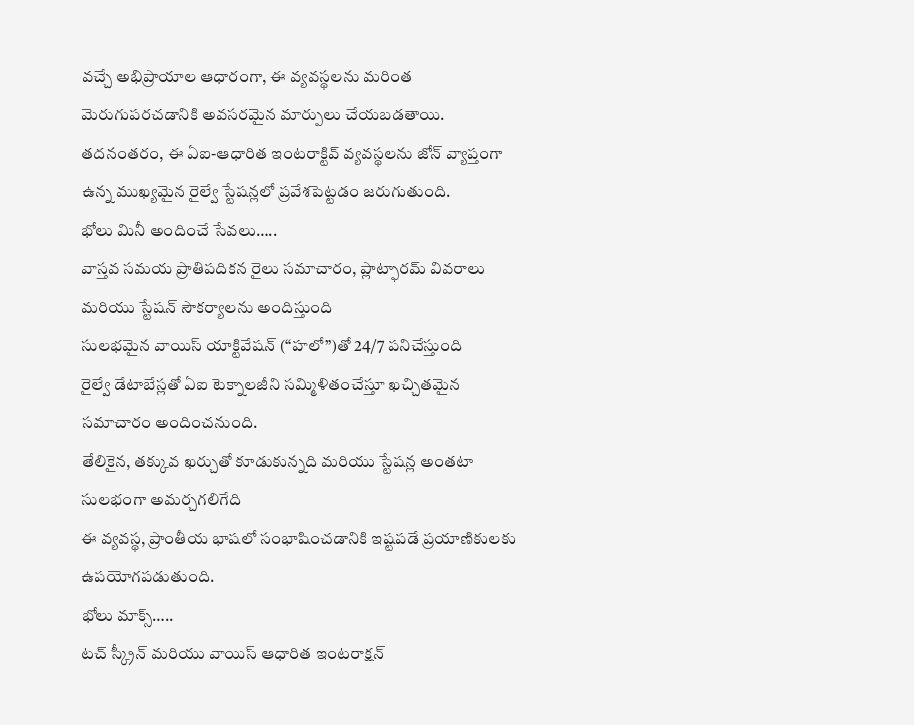వచ్చే అభిప్రాయాల ఆధారంగా, ఈ వ్యవస్థలను మరింత మెరుగుపరచడానికి అవసరమైన మార్పులు చేయబడతాయి. తదనంతరం, ఈ ఏఐ-ఆధారిత ఇంటరాక్టివ్ వ్యవస్థలను జోన్ వ్యాప్తంగా ఉన్న ముఖ్యమైన రైల్వే స్టేషన్లలో ప్రవేశపెట్టడం జరుగుతుంది.
భోలు మినీ అందించే సేవలు…..
వాస్తవ సమయ ప్రాతిపదికన రైలు సమాచారం, ప్లాట్ఫారమ్ వివరాలు మరియు స్టేషన్ సౌకర్యాలను అందిస్తుంది
సులభమైన వాయిస్ యాక్టివేషన్ (“హలో”)తో 24/7 పనిచేస్తుంది
రైల్వే డేటాబేస్లతో ఏఐ టెక్నాలజీని సమ్మిళితంచేస్తూ ఖచ్చితమైన సమాచారం అందించనుంది.
తేలికైన, తక్కువ ఖర్చుతో కూడుకున్నది మరియు స్టేషన్ల అంతటా సులభంగా అమర్చగలిగేది
ఈ వ్యవస్థ, ప్రాంతీయ భాషలో సంభాషించడానికి ఇష్టపడే ప్రయాణికులకు
ఉపయోగపడుతుంది.
భోలు మాక్స్…..
టచ్ స్క్రీన్ మరియు వాయిస్ ఆధారిత ఇంటరాక్షన్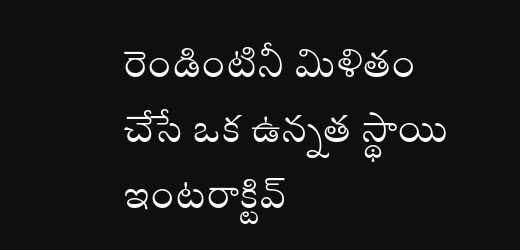రెండింటినీ మిళితం చేసే ఒక ఉన్నత స్థాయి ఇంటరాక్టివ్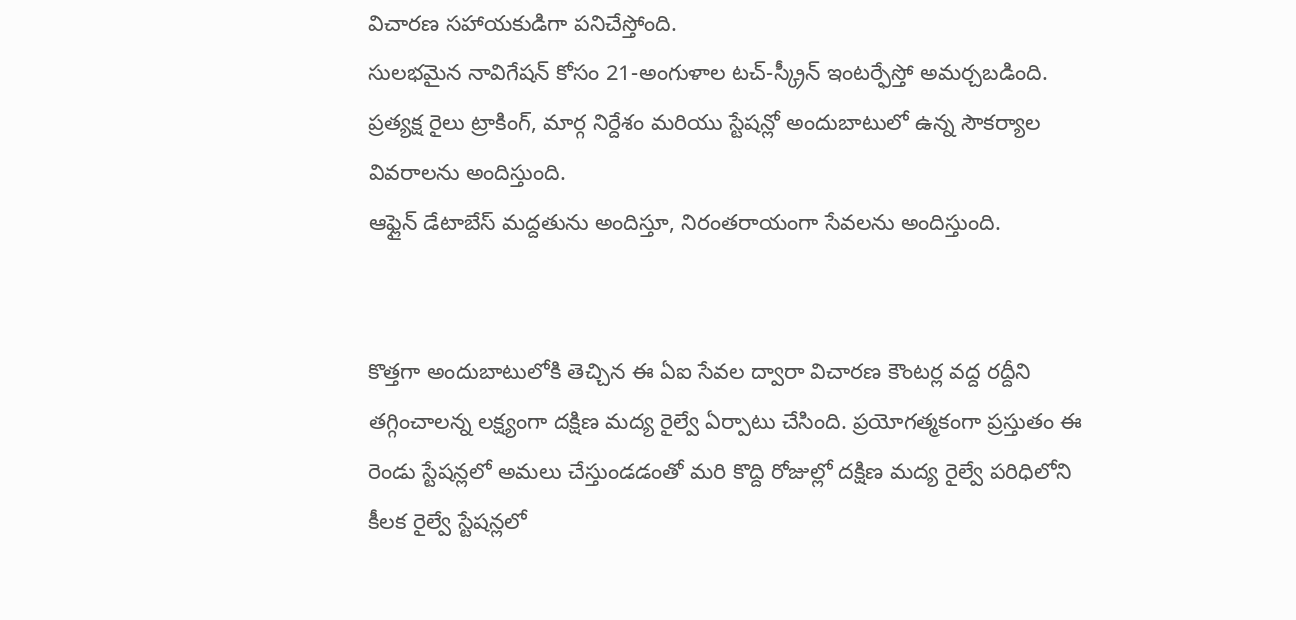విచారణ సహాయకుడిగా పనిచేస్తోంది.
సులభమైన నావిగేషన్ కోసం 21-అంగుళాల టచ్-స్క్రీన్ ఇంటర్ఫేస్తో అమర్చబడింది.
ప్రత్యక్ష రైలు ట్రాకింగ్, మార్గ నిర్దేశం మరియు స్టేషన్లో అందుబాటులో ఉన్న సౌకర్యాల వివరాలను అందిస్తుంది.
ఆఫ్లైన్ డేటాబేస్ మద్దతును అందిస్తూ, నిరంతరాయంగా సేవలను అందిస్తుంది.


కొత్తగా అందుబాటులోకి తెచ్చిన ఈ ఏఐ సేవల ద్వారా విచారణ కౌంటర్ల వద్ద రద్దీని తగ్గించాలన్న లక్ష్యంగా దక్షిణ మద్య రైల్వే ఏర్పాటు చేసింది. ప్రయోగత్మకంగా ప్రస్తుతం ఈ రెండు స్టేషన్లలో అమలు చేస్తుండడంతో మరి కొద్ది రోజుల్లో దక్షిణ మద్య రైల్వే పరిధిలోని కీలక రైల్వే స్టేషన్లలో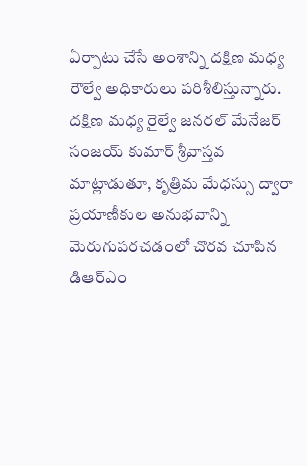ఏర్పాటు చేసే అంశాన్ని దక్షిణ మధ్య రౌల్వే అధికారులు పరిశీలిస్తున్నారు. దక్షిణ మధ్య రైల్వే జనరల్ మేనేజర్ సంజయ్ కుమార్ శ్రీవాస్తవ మాట్లాడుతూ, కృత్రిమ మేధస్సు ద్వారా ప్రయాణీకుల అనుభవాన్ని మెరుగుపరచడంలో చొరవ చూపిన డిఆర్ఎం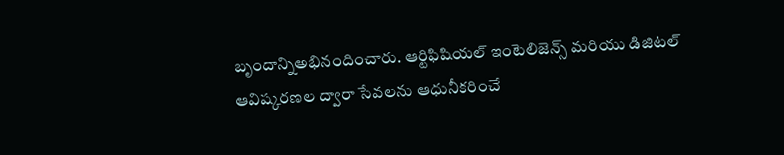బృందాన్నిఅభినందించారు. ఆర్టిఫిషియల్ ఇంటెలిజెన్స్ మరియు డిజిటల్ ఆవిష్కరణల ద్వారా సేవలను ఆధునీకరించే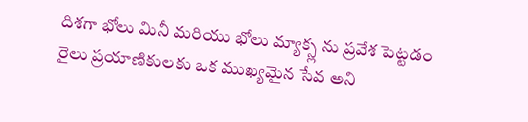దిశగా భోలు మినీ మరియు భోలు మ్యాక్స్ల ను ప్రవేశ పెట్టడం రైలు ప్రయాణికులకు ఒక ముఖ్యమైన సేవ అని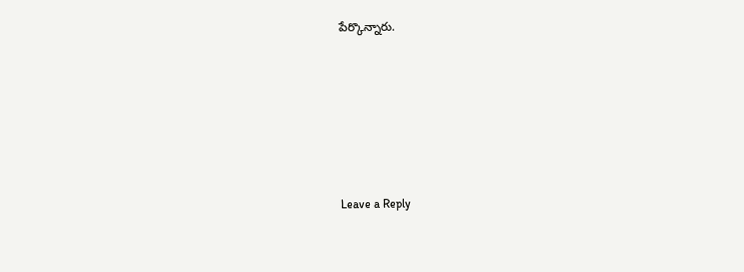పేర్కొన్నారు.






Leave a Reply